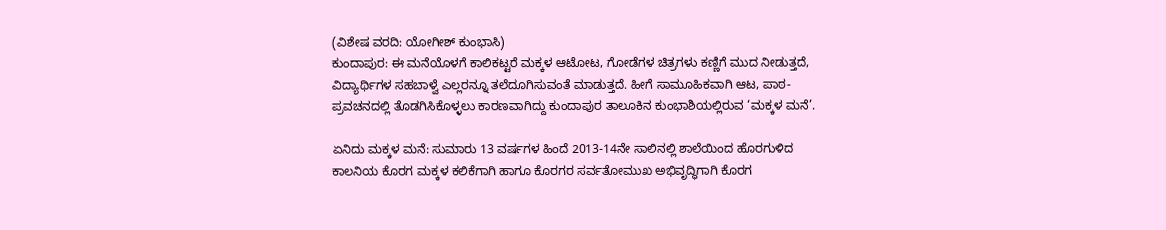(ವಿಶೇಷ ವರದಿ: ಯೋಗೀಶ್ ಕುಂಭಾಸಿ)
ಕುಂದಾಪುರ: ಈ ಮನೆಯೊಳಗೆ ಕಾಲಿಕಟ್ಟರೆ ಮಕ್ಕಳ ಆಟೋಟ, ಗೋಡೆಗಳ ಚಿತ್ರಗಳು ಕಣ್ಣಿಗೆ ಮುದ ನೀಡುತ್ತದೆ, ವಿದ್ಯಾರ್ಥಿಗಳ ಸಹಬಾಳ್ವೆ ಎಲ್ಲರನ್ನೂ ತಲೆದೂಗಿಸುವಂತೆ ಮಾಡುತ್ತದೆ. ಹೀಗೆ ಸಾಮೂಹಿಕವಾಗಿ ಆಟ, ಪಾಠ-ಪ್ರವಚನದಲ್ಲಿ ತೊಡಗಿಸಿಕೊಳ್ಳಲು ಕಾರಣವಾಗಿದ್ದು ಕುಂದಾಪುರ ತಾಲೂಕಿನ ಕುಂಭಾಶಿಯಲ್ಲಿರುವ ‘ಮಕ್ಕಳ ಮನೆ’.

ಏನಿದು ಮಕ್ಕಳ ಮನೆ: ಸುಮಾರು 13 ವರ್ಷಗಳ ಹಿಂದೆ 2013-14ನೇ ಸಾಲಿನಲ್ಲಿ ಶಾಲೆಯಿಂದ ಹೊರಗುಳಿದ ಕಾಲನಿಯ ಕೊರಗ ಮಕ್ಕಳ ಕಲಿಕೆಗಾಗಿ ಹಾಗೂ ಕೊರಗರ ಸರ್ವತೋಮುಖ ಅಭಿವೃದ್ಧಿಗಾಗಿ ಕೊರಗ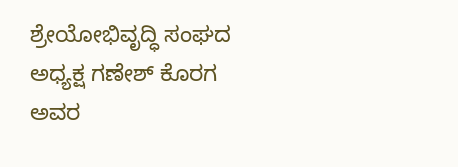ಶ್ರೇಯೋಭಿವೃದ್ಧಿ ಸಂಘದ ಅಧ್ಯಕ್ಷ ಗಣೇಶ್ ಕೊರಗ ಅವರ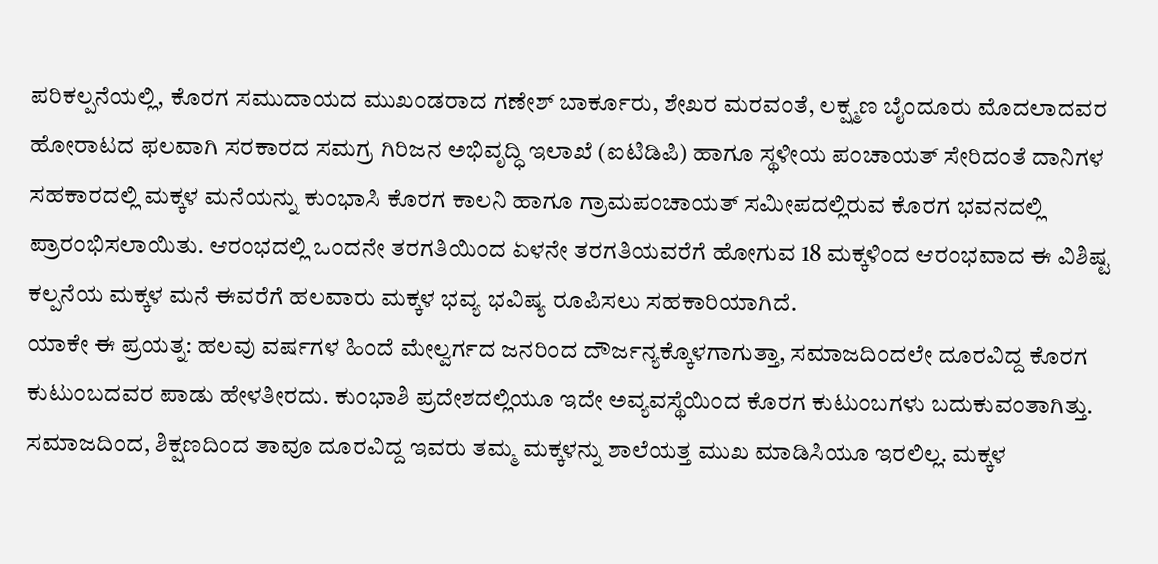ಪರಿಕಲ್ಪನೆಯಲ್ಲಿ, ಕೊರಗ ಸಮುದಾಯದ ಮುಖಂಡರಾದ ಗಣೇಶ್ ಬಾರ್ಕೂರು, ಶೇಖರ ಮರವಂತೆ, ಲಕ್ಷ್ಮಣ ಬೈಂದೂರು ಮೊದಲಾದವರ ಹೋರಾಟದ ಫಲವಾಗಿ ಸರಕಾರದ ಸಮಗ್ರ ಗಿರಿಜನ ಅಭಿವೃದ್ಧಿ ಇಲಾಖೆ (ಐಟಿಡಿಪಿ) ಹಾಗೂ ಸ್ಥಳೀಯ ಪಂಚಾಯತ್ ಸೇರಿದಂತೆ ದಾನಿಗಳ ಸಹಕಾರದಲ್ಲಿ ಮಕ್ಕಳ ಮನೆಯನ್ನು ಕುಂಭಾಸಿ ಕೊರಗ ಕಾಲನಿ ಹಾಗೂ ಗ್ರಾಮಪಂಚಾಯತ್ ಸಮೀಪದಲ್ಲಿರುವ ಕೊರಗ ಭವನದಲ್ಲಿ ಪ್ರಾರಂಭಿಸಲಾಯಿತು. ಆರಂಭದಲ್ಲಿ ಒಂದನೇ ತರಗತಿಯಿಂದ ಏಳನೇ ತರಗತಿಯವರೆಗೆ ಹೋಗುವ 18 ಮಕ್ಕಳಿಂದ ಆರಂಭವಾದ ಈ ವಿಶಿಷ್ಟ ಕಲ್ಪನೆಯ ಮಕ್ಕಳ ಮನೆ ಈವರೆಗೆ ಹಲವಾರು ಮಕ್ಕಳ ಭವ್ಯ ಭವಿಷ್ಯ ರೂಪಿಸಲು ಸಹಕಾರಿಯಾಗಿದೆ.
ಯಾಕೇ ಈ ಪ್ರಯತ್ನ: ಹಲವು ವರ್ಷಗಳ ಹಿಂದೆ ಮೇಲ್ವರ್ಗದ ಜನರಿಂದ ದೌರ್ಜನ್ಯಕ್ಕೊಳಗಾಗುತ್ತಾ, ಸಮಾಜದಿಂದಲೇ ದೂರವಿದ್ದ ಕೊರಗ ಕುಟುಂಬದವರ ಪಾಡು ಹೇಳತೀರದು. ಕುಂಭಾಶಿ ಪ್ರದೇಶದಲ್ಲಿಯೂ ಇದೇ ಅವ್ಯವಸ್ಥೆಯಿಂದ ಕೊರಗ ಕುಟುಂಬಗಳು ಬದುಕುವಂತಾಗಿತ್ತು. ಸಮಾಜದಿಂದ, ಶಿಕ್ಷಣದಿಂದ ತಾವೂ ದೂರವಿದ್ದ ಇವರು ತಮ್ಮ ಮಕ್ಕಳನ್ನು ಶಾಲೆಯತ್ತ ಮುಖ ಮಾಡಿಸಿಯೂ ಇರಲಿಲ್ಲ. ಮಕ್ಕಳ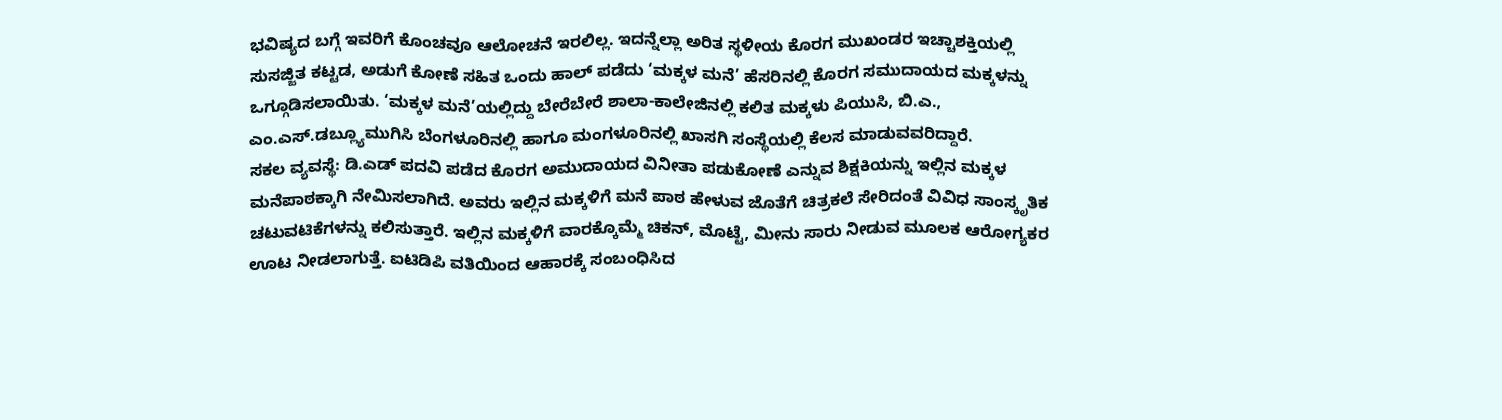ಭವಿಷ್ಯದ ಬಗ್ಗೆ ಇವರಿಗೆ ಕೊಂಚವೂ ಆಲೋಚನೆ ಇರಲಿಲ್ಲ. ಇದನ್ನೆಲ್ಲಾ ಅರಿತ ಸ್ಥಳೀಯ ಕೊರಗ ಮುಖಂಡರ ಇಚ್ಚಾಶಕ್ತಿಯಲ್ಲಿ ಸುಸಜ್ಜಿತ ಕಟ್ಟಡ, ಅಡುಗೆ ಕೋಣೆ ಸಹಿತ ಒಂದು ಹಾಲ್ ಪಡೆದು ‘ಮಕ್ಕಳ ಮನೆ’ ಹೆಸರಿನಲ್ಲಿ ಕೊರಗ ಸಮುದಾಯದ ಮಕ್ಕಳನ್ನು ಒಗ್ಗೂಡಿಸಲಾಯಿತು. ‘ಮಕ್ಕಳ ಮನೆ’ಯಲ್ಲಿದ್ದು ಬೇರೆಬೇರೆ ಶಾಲಾ-ಕಾಲೇಜಿನಲ್ಲಿ ಕಲಿತ ಮಕ್ಕಳು ಪಿಯುಸಿ, ಬಿ.ಎ., ಎಂ.ಎಸ್.ಡಬ್ಲ್ಯೂಮುಗಿಸಿ ಬೆಂಗಳೂರಿನಲ್ಲಿ ಹಾಗೂ ಮಂಗಳೂರಿನಲ್ಲಿ ಖಾಸಗಿ ಸಂಸ್ಥೆಯಲ್ಲಿ ಕೆಲಸ ಮಾಡುವವರಿದ್ದಾರೆ.
ಸಕಲ ವ್ಯವಸ್ಥೆ: ಡಿ.ಎಡ್ ಪದವಿ ಪಡೆದ ಕೊರಗ ಅಮುದಾಯದ ವಿನೀತಾ ಪಡುಕೋಣೆ ಎನ್ನುವ ಶಿಕ್ಷಕಿಯನ್ನು ಇಲ್ಲಿನ ಮಕ್ಕಳ ಮನೆಪಾಠಕ್ಕಾಗಿ ನೇಮಿಸಲಾಗಿದೆ. ಅವರು ಇಲ್ಲಿನ ಮಕ್ಕಳಿಗೆ ಮನೆ ಪಾಠ ಹೇಳುವ ಜೊತೆಗೆ ಚಿತ್ರಕಲೆ ಸೇರಿದಂತೆ ವಿವಿಧ ಸಾಂಸ್ಕೃತಿಕ ಚಟುವಟಿಕೆಗಳನ್ನು ಕಲಿಸುತ್ತಾರೆ. ಇಲ್ಲಿನ ಮಕ್ಕಳಿಗೆ ವಾರಕ್ಕೊಮ್ಮೆ ಚಿಕನ್, ಮೊಟ್ಟೆ, ಮೀನು ಸಾರು ನೀಡುವ ಮೂಲಕ ಆರೋಗ್ಯಕರ ಊಟ ನೀಡಲಾಗುತ್ತೆ. ಐಟಿಡಿಪಿ ವತಿಯಿಂದ ಆಹಾರಕ್ಕೆ ಸಂಬಂಧಿಸಿದ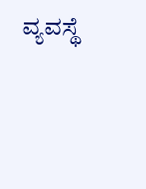ವ್ಯವಸ್ಥೆ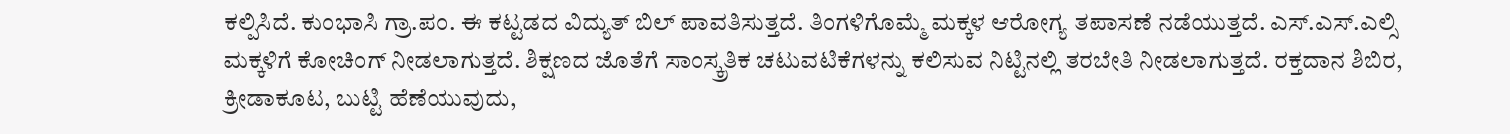ಕಲ್ಪಿಸಿದೆ. ಕುಂಭಾಸಿ ಗ್ರಾ.ಪಂ. ಈ ಕಟ್ಟಡದ ವಿದ್ಯುತ್ ಬಿಲ್ ಪಾವತಿಸುತ್ತದೆ. ತಿಂಗಳಿಗೊಮ್ಮೆ ಮಕ್ಕಳ ಆರೋಗ್ಯ ತಪಾಸಣೆ ನಡೆಯುತ್ತದೆ. ಎಸ್.ಎಸ್.ಎಲ್ಸಿ ಮಕ್ಕಳಿಗೆ ಕೋಚಿಂಗ್ ನೀಡಲಾಗುತ್ತದೆ. ಶಿಕ್ಷಣದ ಜೊತೆಗೆ ಸಾಂಸ್ಕ್ರತಿಕ ಚಟುವಟಿಕೆಗಳನ್ನು ಕಲಿಸುವ ನಿಟ್ಟಿನಲ್ಲಿ ತರಬೇತಿ ನೀಡಲಾಗುತ್ತದೆ. ರಕ್ತದಾನ ಶಿಬಿರ, ಕ್ರೀಡಾಕೂಟ, ಬುಟ್ಟಿ ಹೆಣೆಯುವುದು,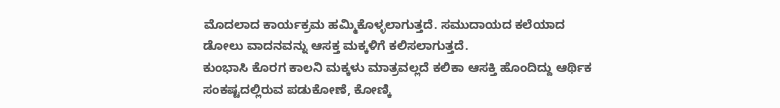ಮೊದಲಾದ ಕಾರ್ಯಕ್ರಮ ಹಮ್ಮಿಕೊಳ್ಳಲಾಗುತ್ತದೆ. ಸಮುದಾಯದ ಕಲೆಯಾದ ಡೋಲು ವಾದನವನ್ನು ಆಸಕ್ತ ಮಕ್ಕಳಿಗೆ ಕಲಿಸಲಾಗುತ್ತದೆ.
ಕುಂಭಾಸಿ ಕೊರಗ ಕಾಲನಿ ಮಕ್ಕಳು ಮಾತ್ರವಲ್ಲದೆ ಕಲಿಕಾ ಆಸಕ್ತಿ ಹೊಂದಿದ್ದು ಆರ್ಥಿಕ ಸಂಕಷ್ಟದಲ್ಲಿರುವ ಪಡುಕೋಣೆ, ಕೋಣ್ಕಿ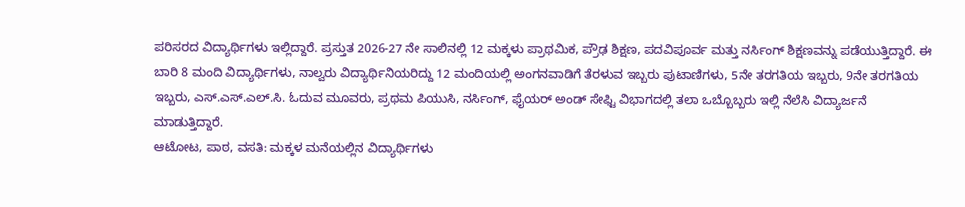ಪರಿಸರದ ವಿದ್ಯಾರ್ಥಿಗಳು ಇಲ್ಲಿದ್ದಾರೆ. ಪ್ರಸ್ತುತ 2026-27 ನೇ ಸಾಲಿನಲ್ಲಿ 12 ಮಕ್ಕಳು ಪ್ರಾಥಮಿಕ, ಪ್ರೌಢ ಶಿಕ್ಷಣ, ಪದವಿಪೂರ್ವ ಮತ್ತು ನರ್ಸಿಂಗ್ ಶಿಕ್ಷಣವನ್ನು ಪಡೆಯುತ್ತಿದ್ದಾರೆ. ಈ ಬಾರಿ 8 ಮಂದಿ ವಿದ್ಯಾರ್ಥಿಗಳು, ನಾಲ್ವರು ವಿದ್ಯಾರ್ಥಿನಿಯರಿದ್ದು 12 ಮಂದಿಯಲ್ಲಿ ಅಂಗನವಾಡಿಗೆ ತೆರಳುವ ಇಬ್ಬರು ಪುಟಾಣಿಗಳು, 5ನೇ ತರಗತಿಯ ಇಬ್ಬರು, 9ನೇ ತರಗತಿಯ ಇಬ್ಬರು, ಎಸ್.ಎಸ್.ಎಲ್.ಸಿ. ಓದುವ ಮೂವರು, ಪ್ರಥಮ ಪಿಯುಸಿ, ನರ್ಸಿಂಗ್, ಫೈಯರ್ ಅಂಡ್ ಸೇಫ್ಟಿ ವಿಭಾಗದಲ್ಲಿ ತಲಾ ಒಬ್ಬೊಬ್ಬರು ಇಲ್ಲಿ ನೆಲೆಸಿ ವಿದ್ಯಾರ್ಜನೆ ಮಾಡುತ್ತಿದ್ದಾರೆ.
ಆಟೋಟ, ಪಾಠ, ವಸತಿ: ಮಕ್ಕಳ ಮನೆಯಲ್ಲಿನ ವಿದ್ಯಾರ್ಥಿಗಳು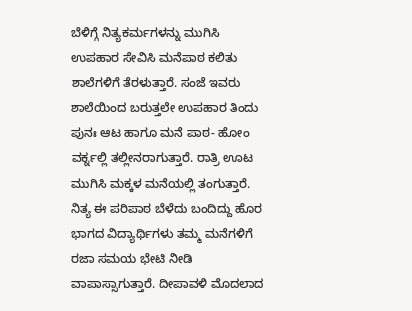ಬೆಳಿಗ್ಗೆ ನಿತ್ಯಕರ್ಮಗಳನ್ನು ಮುಗಿಸಿ ಉಪಹಾರ ಸೇವಿಸಿ ಮನೆಪಾಠ ಕಲಿತು ಶಾಲೆಗಳಿಗೆ ತೆರಳುತ್ತಾರೆ. ಸಂಜೆ ಇವರು ಶಾಲೆಯಿಂದ ಬರುತ್ತಲೇ ಉಪಹಾರ ತಿಂದು ಪುನಃ ಆಟ ಹಾಗೂ ಮನೆ ಪಾಠ- ಹೋಂ ವರ್ಕ್ನಲ್ಲಿ ತಲ್ಲೀನರಾಗುತ್ತಾರೆ. ರಾತ್ರಿ ಊಟ ಮುಗಿಸಿ ಮಕ್ಕಳ ಮನೆಯಲ್ಲಿ ತಂಗುತ್ತಾರೆ. ನಿತ್ಯ ಈ ಪರಿಪಾಠ ಬೆಳೆದು ಬಂದಿದ್ದು ಹೊರ ಭಾಗದ ವಿದ್ಯಾರ್ಥಿಗಳು ತಮ್ಮ ಮನೆಗಳಿಗೆ ರಜಾ ಸಮಯ ಭೇಟಿ ನೀಡಿ ವಾಪಾಸ್ಸಾಗುತ್ತಾರೆ. ದೀಪಾವಳಿ ಮೊದಲಾದ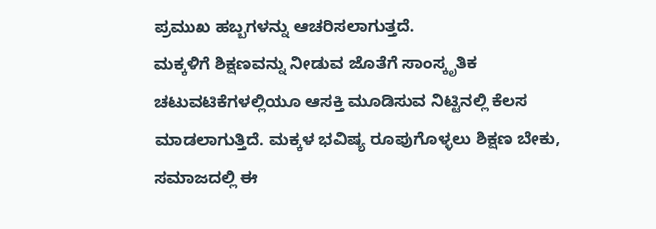ಪ್ರಮುಖ ಹಬ್ಬಗಳನ್ನು ಆಚರಿಸಲಾಗುತ್ತದೆ.
ಮಕ್ಕಳಿಗೆ ಶಿಕ್ಷಣವನ್ನು ನೀಡುವ ಜೊತೆಗೆ ಸಾಂಸ್ಕೃತಿಕ ಚಟುವಟಿಕೆಗಳಲ್ಲಿಯೂ ಆಸಕ್ತಿ ಮೂಡಿಸುವ ನಿಟ್ಟಿನಲ್ಲಿ ಕೆಲಸ ಮಾಡಲಾಗುತ್ತಿದೆ. ಮಕ್ಕಳ ಭವಿಷ್ಯ ರೂಪುಗೊಳ್ಳಲು ಶಿಕ್ಷಣ ಬೇಕು, ಸಮಾಜದಲ್ಲಿ ಈ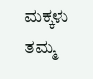ಮಕ್ಕಳು ತಮ್ಮ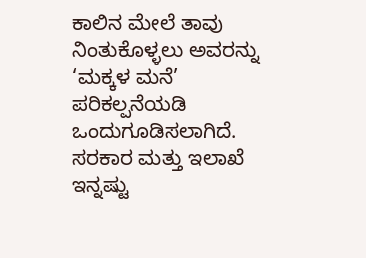ಕಾಲಿನ ಮೇಲೆ ತಾವು ನಿಂತುಕೊಳ್ಳಲು ಅವರನ್ನು ‘ಮಕ್ಕಳ ಮನೆ’ ಪರಿಕಲ್ಪನೆಯಡಿ ಒಂದುಗೂಡಿಸಲಾಗಿದೆ. ಸರಕಾರ ಮತ್ತು ಇಲಾಖೆ ಇನ್ನಷ್ಟು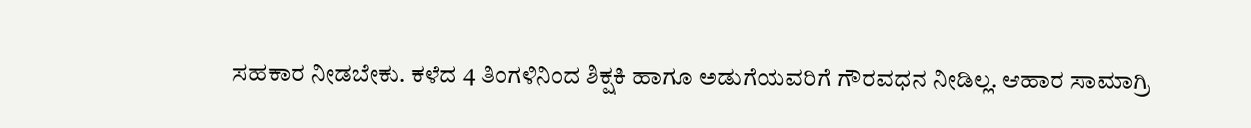ಸಹಕಾರ ನೀಡಬೇಕು. ಕಳೆದ 4 ತಿಂಗಳಿನಿಂದ ಶಿಕ್ಷಕಿ ಹಾಗೂ ಅಡುಗೆಯವರಿಗೆ ಗೌರವಧನ ನೀಡಿಲ್ಲ. ಆಹಾರ ಸಾಮಾಗ್ರಿ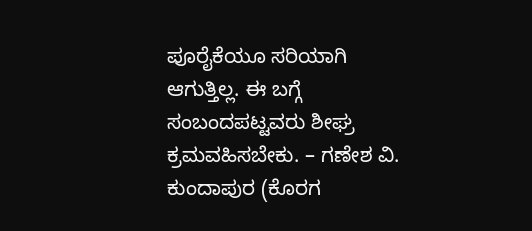ಪೂರೈಕೆಯೂ ಸರಿಯಾಗಿ ಆಗುತ್ತಿಲ್ಲ. ಈ ಬಗ್ಗೆ ಸಂಬಂದಪಟ್ಟವರು ಶೀಘ್ರ ಕ್ರಮವಹಿಸಬೇಕು. – ಗಣೇಶ ವಿ. ಕುಂದಾಪುರ (ಕೊರಗ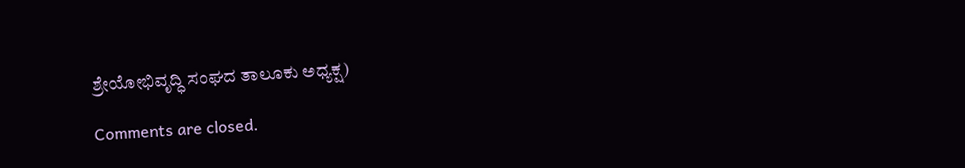ಶ್ರೇಯೋಭಿವೃದ್ಧಿ ಸಂಘದ ತಾಲೂಕು ಅಧ್ಯಕ್ಷ)

Comments are closed.